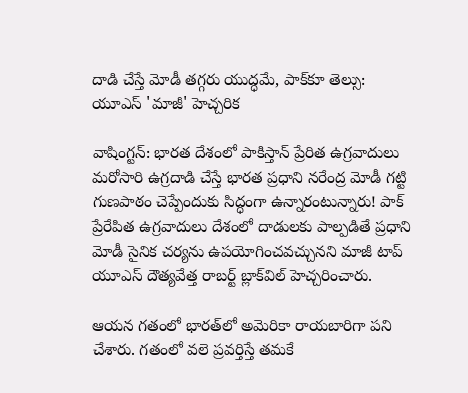దాడి చేస్తే మోడీ తగ్గరు యుద్ధమే, పాక్‌కూ తెల్సు: యూఎస్ 'మాజీ' హెచ్చరిక

వాషింగ్టన్: భారత దేశంలో పాకిస్తాన్ ప్రేరిత ఉగ్రవాదులు మరోసారి ఉగ్రదాడి చేస్తే భారత ప్రధాని నరేంద్ర మోడీ గట్టి గుణపాఠం చెప్పేందుకు సిద్ధంగా ఉన్నారంటున్నారు! పాక్ ప్రేరేపిత ఉగ్రవాదులు దేశంలో దాడులకు పాల్పడితే ప్రధాని మోడీ సైనిక చర్యను ఉపయోగించవచ్చునని మాజీ టాప్ యూఎస్ దౌత్యవేత్త రాబర్ట్ బ్లాక్‌విల్ హెచ్చరించారు.

ఆయన గతంలో భారత్‌లో అమెరికా రాయబారిగా పని చేశారు. గతంలో వలె ప్రవర్తిస్తే తమకే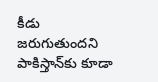కీడు జరుగుతుందని పాకిస్తాన్‌కు కూడా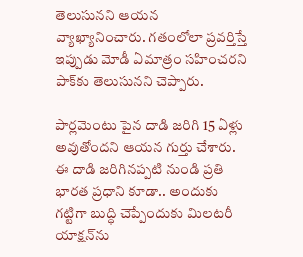తెలుసునని ఆయన వ్యాఖ్యానించారు. గతంలోలా ప్రవర్తిస్తే ఇప్పుడు మోడీ ఏమాత్రం సహించరని పాక్‌కు తెలుసునని చెప్పారు.

పార్లమెంటు పైన దాడి జరిగి 15 ఏళ్లు అవుతోందని ఆయన గుర్తు చేశారు. ఈ దాడి జరిగినప్పటి నుండి ప్రతి భారత ప్రధాని కూడా.. అందుకు గట్టిగా బుద్ధి చెప్పేందుకు మిలటరీ యాక్షన్‌ను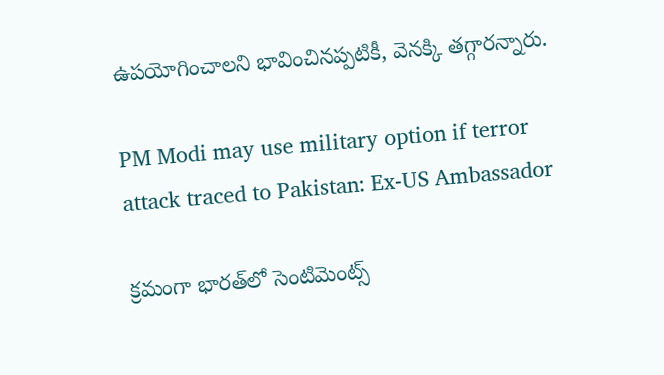ఉపయోగించాలని భావించినప్పటికీ, వెనక్కి తగ్గారన్నారు.

PM Modi may use military option if terror attack traced to Pakistan: Ex-US Ambassador

క్రమంగా భారత్‌లో సెంటిమెంట్స్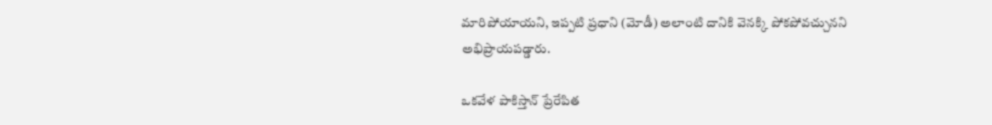మారిపోయాయని, ఇప్పటి ప్రధాని (మోడీ) అలాంటి దానికి వెనక్కి పోకపోవచ్చునని అభిప్రాయపడ్డారు.

ఒకవేళ పాకిస్తాన్ ప్రేరేపిత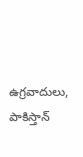ఉగ్రవాదులు, పాకిస్తాన్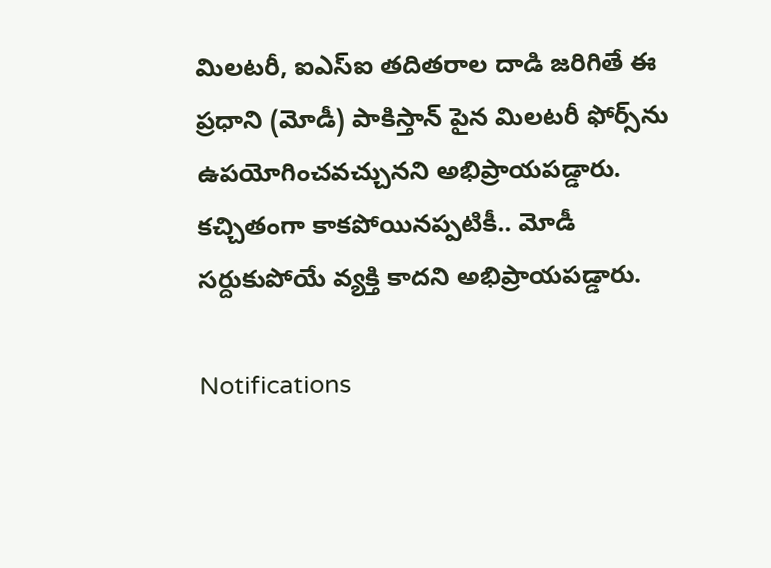మిలటరీ, ఐఎస్ఐ తదితరాల దాడి జరిగితే ఈ ప్రధాని (మోడీ) పాకిస్తాన్ పైన మిలటరీ ఫోర్స్‌ను ఉపయోగించవచ్చునని అభిప్రాయపడ్డారు. కచ్చితంగా కాకపోయినప్పటికీ.. మోడీ సర్దుకుపోయే వ్యక్తి కాదని అభిప్రాయపడ్డారు.

Notifications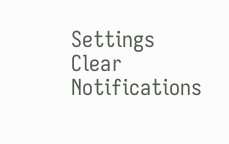Settings
Clear Notifications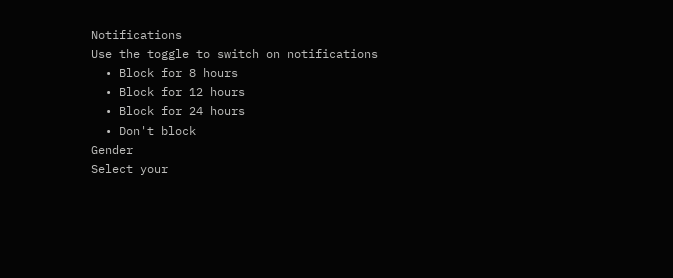Notifications
Use the toggle to switch on notifications
  • Block for 8 hours
  • Block for 12 hours
  • Block for 24 hours
  • Don't block
Gender
Select your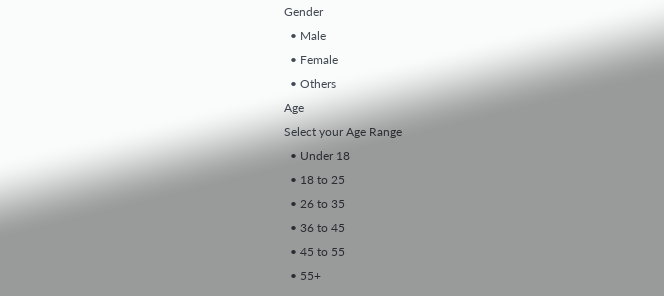Gender
  • Male
  • Female
  • Others
Age
Select your Age Range
  • Under 18
  • 18 to 25
  • 26 to 35
  • 36 to 45
  • 45 to 55
  • 55+